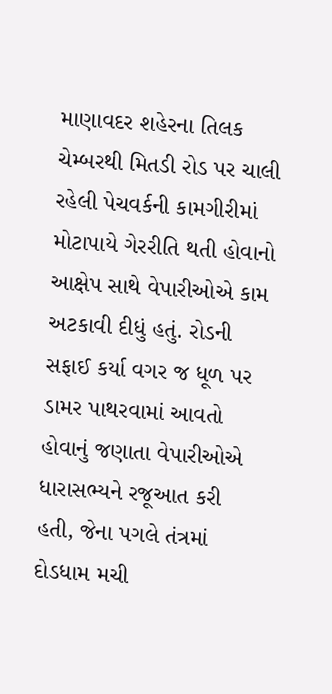માણાવદર શહેરના તિલક ચેમ્બરથી મિતડી રોડ પર ચાલી રહેલી પેચવર્કની કામગીરીમાં મોટાપાયે ગેરરીતિ થતી હોવાનો આક્ષેપ સાથે વેપારીઓએ કામ અટકાવી દીધું હતું. રોડની સફાઈ કર્યા વગર જ ધૂળ પર ડામર પાથરવામાં આવતો હોવાનું જણાતા વેપારીઓએ ધારાસભ્યને રજૂઆત કરી હતી, જેના પગલે તંત્રમાં દોડધામ મચી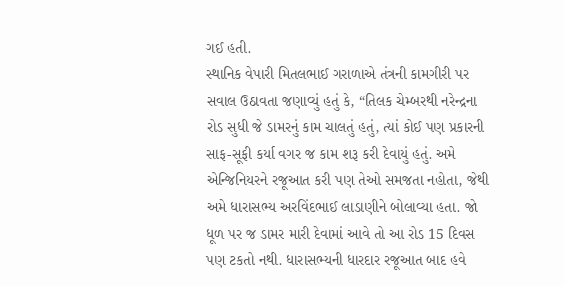ગઈ હતી.
સ્થાનિક વેપારી મિતલભાઈ ગરાળાએ તંત્રની કામગીરી પર સવાલ ઉઠાવતા જણાવ્યું હતું કે, “તિલક ચેમ્બરથી નરેન્દ્રના રોડ સુધી જે ડામરનું કામ ચાલતું હતું, ત્યાં કોઈ પણ પ્રકારની સાફ-સૂફી કર્યા વગર જ કામ શરૂ કરી દેવાયું હતું. અમે એન્જિનિયરને રજૂઆત કરી પણ તેઓ સમજતા નહોતા, જેથી અમે ધારાસભ્ય અરવિંદભાઈ લાડાણીને બોલાવ્યા હતા. જો ધૂળ પર જ ડામર મારી દેવામાં આવે તો આ રોડ 15 દિવસ પણ ટકતો નથી. ધારાસભ્યની ધારદાર રજૂઆત બાદ હવે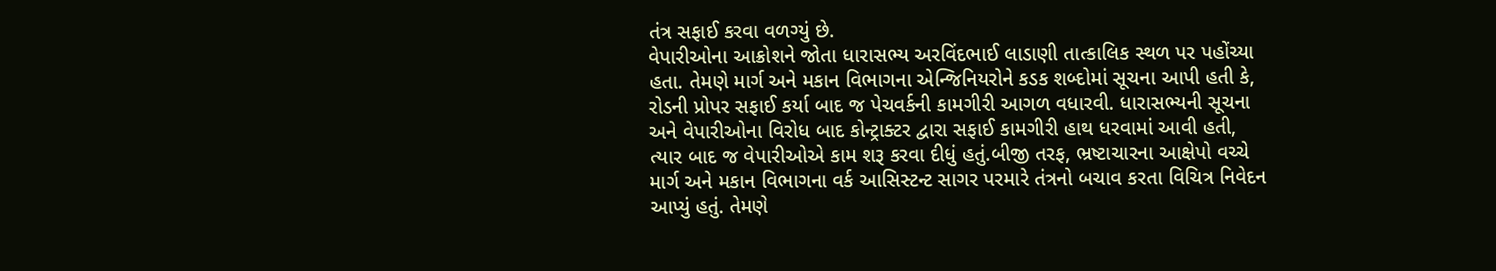તંત્ર સફાઈ કરવા વળગ્યું છે.
વેપારીઓના આક્રોશને જોતા ધારાસભ્ય અરવિંદભાઈ લાડાણી તાત્કાલિક સ્થળ પર પહોંચ્યા હતા. તેમણે માર્ગ અને મકાન વિભાગના એન્જિનિયરોને કડક શબ્દોમાં સૂચના આપી હતી કે, રોડની પ્રોપર સફાઈ કર્યા બાદ જ પેચવર્કની કામગીરી આગળ વધારવી. ધારાસભ્યની સૂચના અને વેપારીઓના વિરોધ બાદ કોન્ટ્રાક્ટર દ્વારા સફાઈ કામગીરી હાથ ધરવામાં આવી હતી, ત્યાર બાદ જ વેપારીઓએ કામ શરૂ કરવા દીધું હતું.બીજી તરફ, ભ્રષ્ટાચારના આક્ષેપો વચ્ચે માર્ગ અને મકાન વિભાગના વર્ક આસિસ્ટન્ટ સાગર પરમારે તંત્રનો બચાવ કરતા વિચિત્ર નિવેદન આપ્યું હતું. તેમણે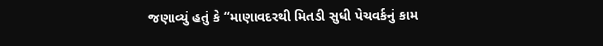જણાવ્યું હતું કે “માણાવદરથી મિતડી સુધી પેચવર્કનું કામ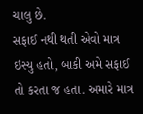ચાલુ છે.
સફાઈ નથી થતી એવો માત્ર ઇસ્યુ હતો, બાકી અમે સફાઈ તો કરતા જ હતા. અમારે માત્ર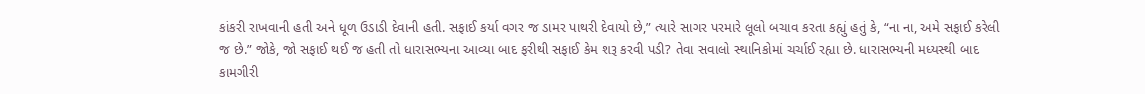કાંકરી રાખવાની હતી અને ધૂળ ઉડાડી દેવાની હતી. સફાઈ કર્યા વગર જ ડામર પાથરી દેવાયો છે,” ત્યારે સાગર પરમારે લૂલો બચાવ કરતા કહ્યું હતું કે, “ના ના, અમે સફાઈ કરેલી જ છે.” જોકે, જો સફાઈ થઈ જ હતી તો ધારાસભ્યના આવ્યા બાદ ફરીથી સફાઈ કેમ શરૂ કરવી પડી? તેવા સવાલો સ્થાનિકોમાં ચર્ચાઈ રહ્યા છે. ધારાસભ્યની મધ્યસ્થી બાદ કામગીરી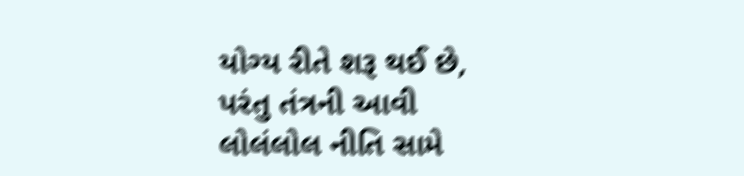યોગ્ય રીતે શરૂ થઈ છે, પરંતુ તંત્રની આવી લોલંલોલ નીતિ સામે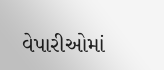વેપારીઓમાં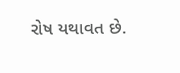રોષ યથાવત છે.